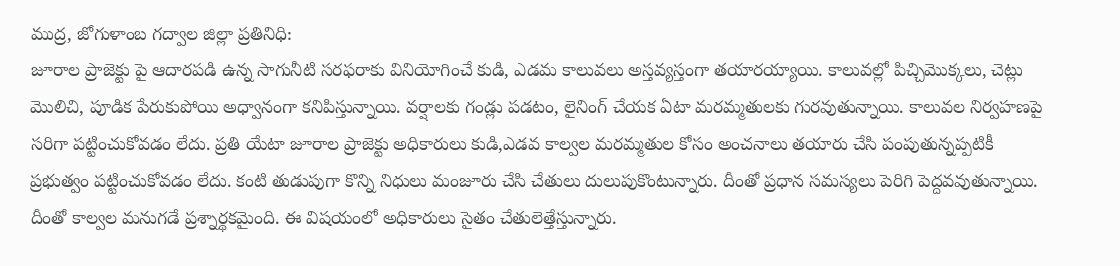ముద్ర, జోగుళాంబ గద్వాల జిల్లా ప్రతినిధి:
జూరాల ప్రాజెక్టు పై ఆదారపడి ఉన్న సాగునీటి సరఫరాకు వినియోగించే కుడి, ఎడమ కాలువలు అస్తవ్యస్తంగా తయారయ్యాయి. కాలువల్లో పిచ్చిమొక్కలు, చెట్లు మొలిచి, పూడిక పేరుకుపోయి అధ్వానంగా కనిపిస్తున్నాయి. వర్షాలకు గండ్లు పడటం, లైనింగ్ చేయక ఏటా మరమ్మతులకు గురవుతున్నాయి. కాలువల నిర్వహణపై సరిగా పట్టించుకోవడం లేదు. ప్రతి యేటా జూరాల ప్రాజెక్టు అధికారులు కుడి,ఎడవ కాల్వల మరమ్మతుల కోసం అంచనాలు తయారు చేసి పంపుతున్నప్పటికీ ప్రభుత్వం పట్టించుకోవడం లేదు. కంటి తుడుపుగా కొన్ని నిధులు మంజూరు చేసి చేతులు దులుపుకొంటున్నారు. దీంతో ప్రధాన సమస్యలు పెరిగి పెద్దవవుతున్నాయి. దీంతో కాల్వల మనుగడే ప్రశ్నార్థకమైంది. ఈ విషయంలో అధికారులు సైతం చేతులెత్తేస్తున్నారు.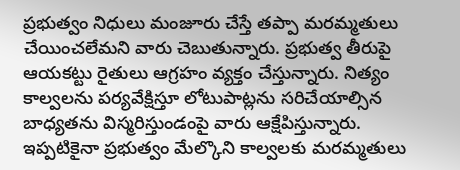ప్రభుత్వం నిధులు మంజూరు చేస్తే తప్పా మరమ్మతులు చేయించలేమని వారు చెబుతున్నారు. ప్రభుత్వ తీరుపై ఆయకట్టు రైతులు ఆగ్రహం వ్యక్తం చేస్తున్నారు. నిత్యం కాల్వలను పర్యవేక్షిస్తూ లోటుపాట్లను సరిచేయాల్సిన బాధ్యతను విస్మరిస్తుండంపై వారు ఆక్షేపిస్తున్నారు. ఇప్పటికైనా ప్రభుత్వం మేల్కొని కాల్వలకు మరమ్మతులు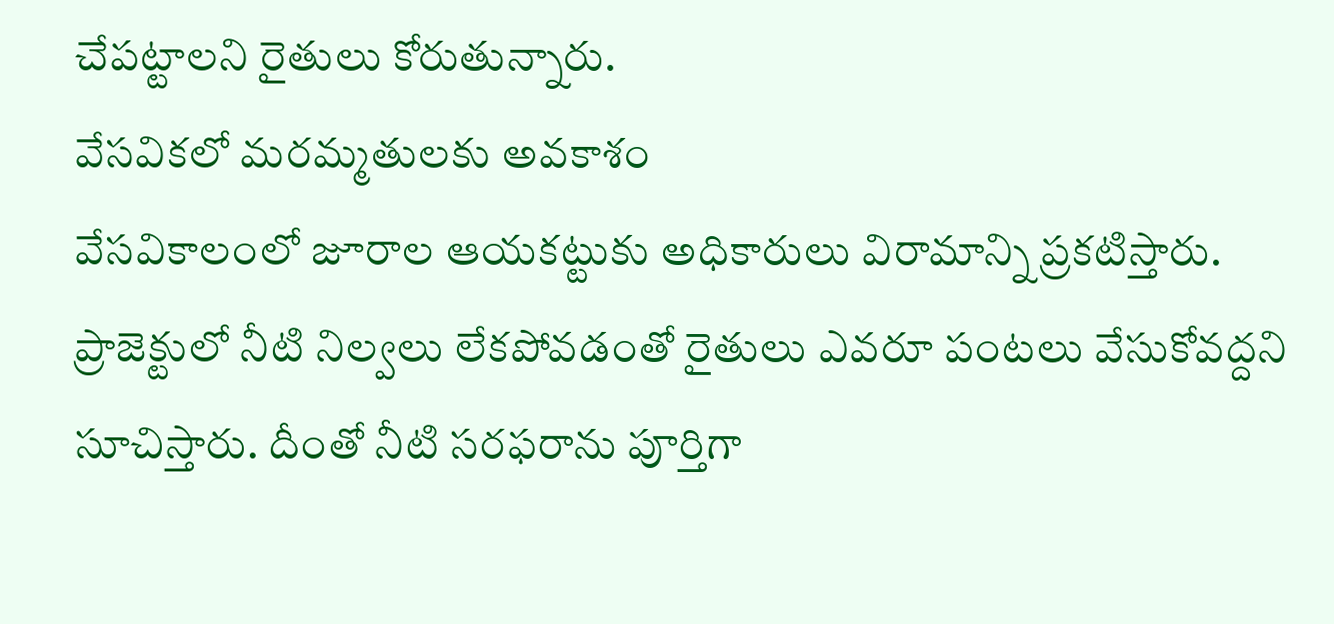చేపట్టాలని రైతులు కోరుతున్నారు.
వేసవికలో మరమ్మతులకు అవకాశం
వేసవికాలంలో జూరాల ఆయకట్టుకు అధికారులు విరామాన్ని ప్రకటిస్తారు. ప్రాజెక్టులో నీటి నిల్వలు లేకపోవడంతో రైతులు ఎవరూ పంటలు వేసుకోవద్దని సూచిస్తారు. దీంతో నీటి సరఫరాను పూర్తిగా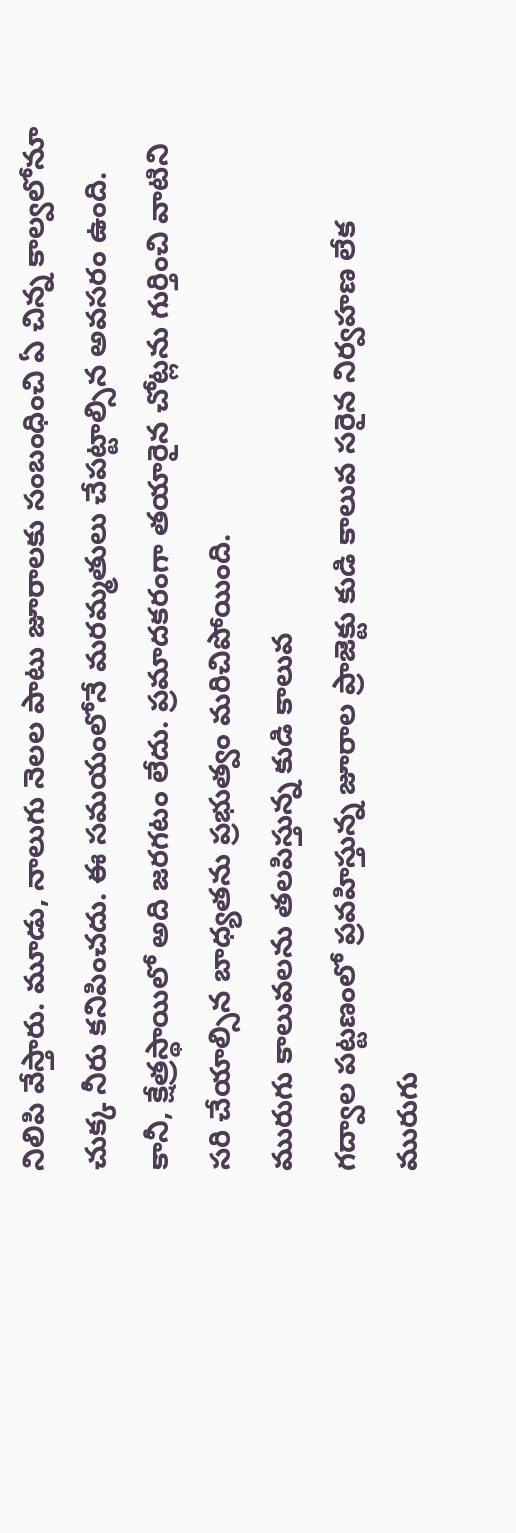నిలిపి వేస్తారు. మూడు, నాలుగు నెలల పాటు జూరాలకు సంబంధించి ఏ చిన్న కాల్వలోనూ చుక్క నీరు కనిపించదు. ఈ సమయంలోనే మరమ్మతులు చేపట్టాల్సిన అవసరం ఉంది. కానీ, క్షేత్రస్థాయిలో అది జరగటం లేదు. ప్రమాదకరంగా తయారైన చోట్లను గుర్తించి వాటిని సరి చేయాల్సిన బాధ్యతను ప్రభుత్వం మరిచిపోయింది.
మురుగు కాలువలను తలపిస్తున్న కుడి కాలువ
గద్వాల పట్టణంలో ప్రవహిస్తున్న జూరాల ప్రాజెక్టు కుడి కాలువ సరైన నిర్వహణ లేక మురుగు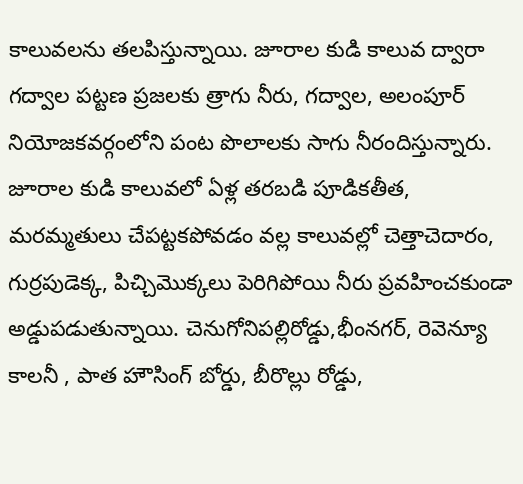కాలువలను తలపిస్తున్నాయి. జూరాల కుడి కాలువ ద్వారా గద్వాల పట్టణ ప్రజలకు త్రాగు నీరు, గద్వాల, అలంపూర్ నియోజకవర్గంలోని పంట పొలాలకు సాగు నీరందిస్తున్నారు. జూరాల కుడి కాలువలో ఏళ్ల తరబడి పూడికతీత, మరమ్మతులు చేపట్టకపోవడం వల్ల కాలువల్లో చెత్తాచెదారం, గుర్రపుడెక్క, పిచ్చిమొక్కలు పెరిగిపోయి నీరు ప్రవహించకుండా అడ్డుపడుతున్నాయి. చెనుగోనిపల్లిరోడ్డు,భీంనగర్, రెవెన్యూ కాలనీ , పాత హౌసింగ్ బోర్డు, బీరొల్లు రోడ్డు,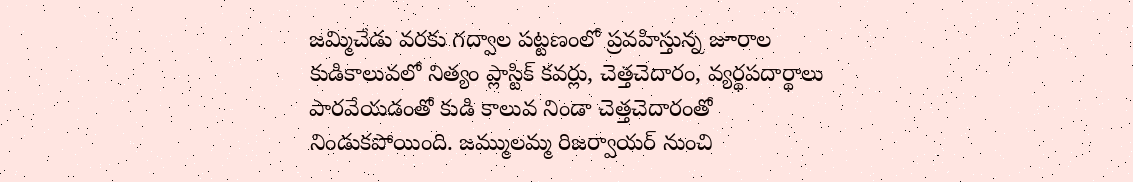జమ్మిచేడు వరకు గద్వాల పట్టణంలో ప్రవహిస్తున్న జూరాల కుడికాలువలో నిత్యం ప్లాస్టిక్ కవర్లు, చెత్తచెదారం, వ్యర్థపదార్థాలు పారవేయడంతో కుడి కాలువ నిండా చెత్తచెదారంతో నిండుకపోయింది. జమ్ములమ్మ రిజర్వాయర్ నుంచి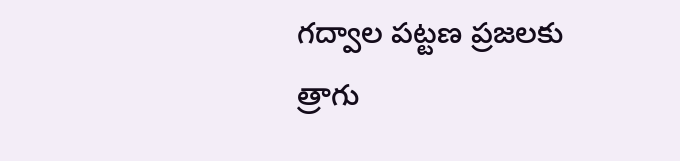గద్వాల పట్టణ ప్రజలకు త్రాగు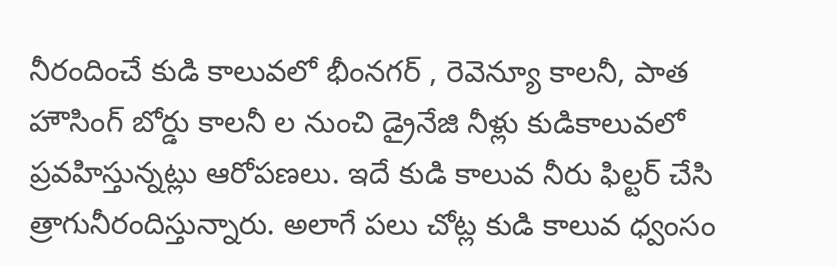నీరందించే కుడి కాలువలో భీంనగర్ , రెవెన్యూ కాలనీ, పాత హౌసింగ్ బోర్డు కాలనీ ల నుంచి డ్రైనేజి నీళ్లు కుడికాలువలో ప్రవహిస్తున్నట్లు ఆరోపణలు. ఇదే కుడి కాలువ నీరు ఫిల్టర్ చేసి త్రాగునీరందిస్తున్నారు. అలాగే పలు చోట్ల కుడి కాలువ ధ్వంసం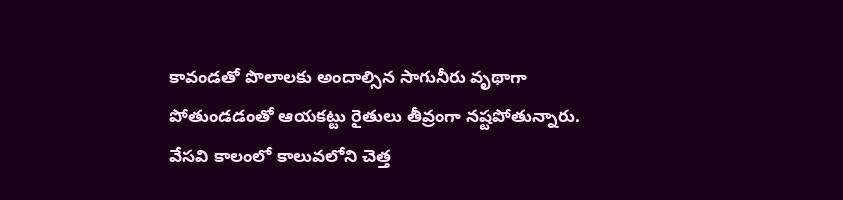కావండతో పొలాలకు అందాల్సిన సాగునీరు వృథాగా పోతుండడంతో ఆయకట్టు రైతులు తీవ్రంగా నష్టపోతున్నారు. వేసవి కాలంలో కాలువలోని చెత్త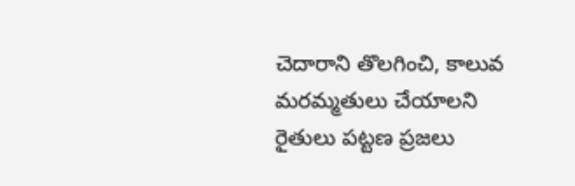చెదారాని తొలగించి, కాలువ మరమ్మతులు చేయాలని రైతులు పట్టణ ప్రజలు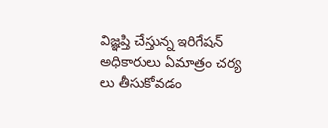విజ్ఞప్తి చేస్తున్న ఇరిగేషన్ అధికారులు ఏమాత్రం చర్య లు తీసుకోవడం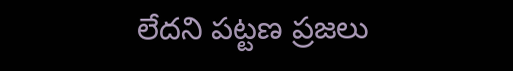లేదని పట్టణ ప్రజలు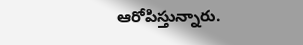ఆరోపిస్తున్నారు.